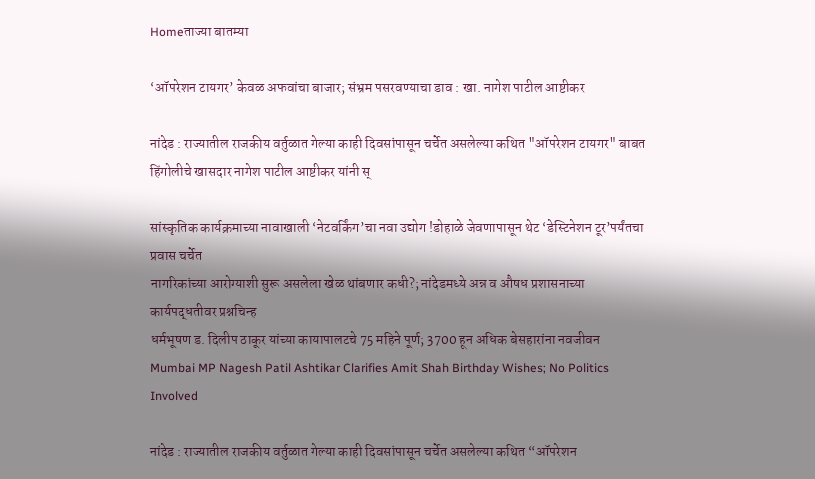Homeताज्या बातम्या

‘ऑपरेशन टायगर’ केवळ अफवांचा बाजार; संभ्रम पसरवण्याचा डाव : खा. नागेश पाटील आष्टीकर

नांदेड : राज्यातील राजकीय वर्तुळात गेल्या काही दिवसांपासून चर्चेत असलेल्या कथित "ऑपरेशन टायगर" बाबत हिंगोलीचे खासदार नागेश पाटील आष्टीकर यांनी स्

सांस्कृतिक कार्यक्रमाच्या नावाखाली ‘नेटवर्किंग’चा नवा उद्योग !डोहाळे जेवणापासून थेट ‘डेस्टिनेशन टूर’पर्यंतचा प्रवास चर्चेत
नागरिकांच्या आरोग्याशी सुरू असलेला खेळ थांबणार कधी?; नांदेडमध्ये अन्न व औषध प्रशासनाच्या कार्यपद्धतीवर प्रश्नचिन्ह
धर्मभूषण ड. दिलीप ठाकूर यांच्या कायापालटचे 75 महिने पूर्ण; 3700 हून अधिक बेसहारांना नवजीवन
Mumbai MP Nagesh Patil Ashtikar Clarifies Amit Shah Birthday Wishes; No Politics Involved

नांदेड : राज्यातील राजकीय वर्तुळात गेल्या काही दिवसांपासून चर्चेत असलेल्या कथित “ऑपरेशन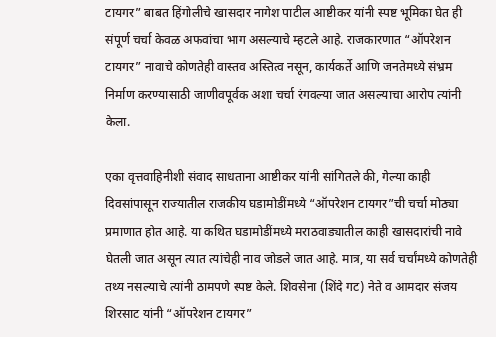टायगर” बाबत हिंगोलीचे खासदार नागेश पाटील आष्टीकर यांनी स्पष्ट भूमिका घेत ही संपूर्ण चर्चा केवळ अफवांचा भाग असल्याचे म्हटले आहे. राजकारणात “ऑपरेशन टायगर” नावाचे कोणतेही वास्तव अस्तित्व नसून, कार्यकर्ते आणि जनतेमध्ये संभ्रम निर्माण करण्यासाठी जाणीवपूर्वक अशा चर्चा रंगवल्या जात असल्याचा आरोप त्यांनी केला.

एका वृत्तवाहिनीशी संवाद साधताना आष्टीकर यांनी सांगितले की, गेल्या काही दिवसांपासून राज्यातील राजकीय घडामोडींमध्ये “ऑपरेशन टायगर”ची चर्चा मोठ्या प्रमाणात होत आहे. या कथित घडामोडींमध्ये मराठवाड्यातील काही खासदारांची नावे घेतली जात असून त्यात त्यांचेही नाव जोडले जात आहे. मात्र, या सर्व चर्चांमध्ये कोणतेही तथ्य नसल्याचे त्यांनी ठामपणे स्पष्ट केले. शिवसेना (शिंदे गट) नेते व आमदार संजय शिरसाट यांनी “ऑपरेशन टायगर”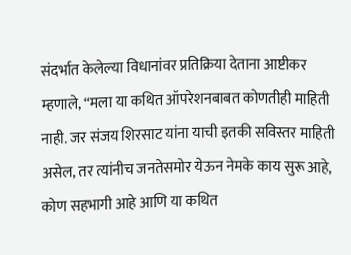संदर्भात केलेल्या विधानांवर प्रतिक्रिया देताना आष्टीकर म्हणाले, “मला या कथित ऑपरेशनबाबत कोणतीही माहिती नाही. जर संजय शिरसाट यांना याची इतकी सविस्तर माहिती असेल, तर त्यांनीच जनतेसमोर येऊन नेमके काय सुरू आहे, कोण सहभागी आहे आणि या कथित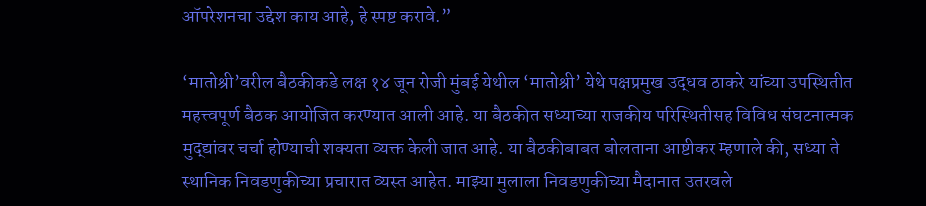ऑपरेशनचा उद्देश काय आहे, हे स्पष्ट करावे.”

‘मातोश्री’वरील बैठकीकडे लक्ष १४ जून रोजी मुंबई येथील ‘मातोश्री’ येथे पक्षप्रमुख उद्धव ठाकरे यांच्या उपस्थितीत महत्त्वपूर्ण बैठक आयोजित करण्यात आली आहे. या बैठकीत सध्याच्या राजकीय परिस्थितीसह विविध संघटनात्मक मुद्द्यांवर चर्चा होण्याची शक्यता व्यक्त केली जात आहे. या बैठकीबाबत बोलताना आष्टीकर म्हणाले की, सध्या ते स्थानिक निवडणुकीच्या प्रचारात व्यस्त आहेत. माझ्या मुलाला निवडणुकीच्या मैदानात उतरवले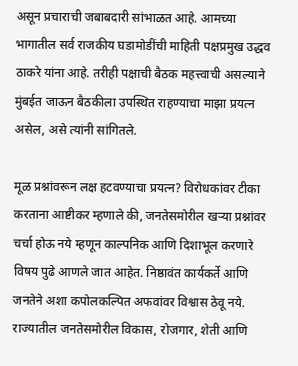असून प्रचाराची जबाबदारी सांभाळत आहे. आमच्या भागातील सर्व राजकीय घडामोडींची माहिती पक्षप्रमुख उद्धव ठाकरे यांना आहे. तरीही पक्षाची बैठक महत्त्वाची असल्याने मुंबईत जाऊन बैठकीला उपस्थित राहण्याचा माझा प्रयत्न असेल, असे त्यांनी सांगितले.

मूळ प्रश्नांवरून लक्ष हटवण्याचा प्रयत्न? विरोधकांवर टीका करताना आष्टीकर म्हणाले की, जनतेसमोरील खऱ्या प्रश्नांवर चर्चा होऊ नये म्हणून काल्पनिक आणि दिशाभूल करणारे विषय पुढे आणले जात आहेत. निष्ठावंत कार्यकर्ते आणि जनतेने अशा कपोलकल्पित अफवांवर विश्वास ठेवू नये. राज्यातील जनतेसमोरील विकास, रोजगार, शेती आणि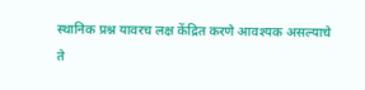स्थानिक प्रश्न यावरच लक्ष केंद्रित करणे आवश्यक असल्याचे ते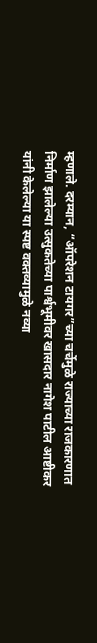म्हणाले. दरम्यान, “ऑपरेशन टायगर”च्या चर्चेमुळे राज्याच्या राजकारणात निर्माण झालेल्या उत्सुकतेच्या पार्श्वभूमीवर खासदार नागेश पाटील आष्टीकर यांनी केलेल्या या स्पष्ट वक्तव्यामुळे नव्या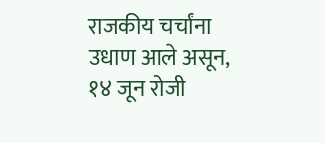राजकीय चर्चांना उधाण आले असून, १४ जून रोजी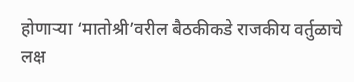होणाऱ्या ‘मातोश्री’वरील बैठकीकडे राजकीय वर्तुळाचे लक्ष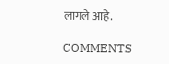लागले आहे.

COMMENTS